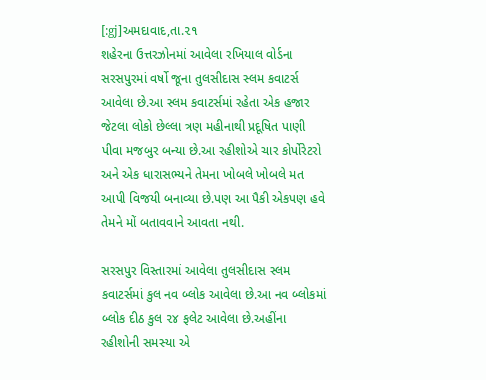[:gj]અમદાવાદ,તા.૨૧
શહેરના ઉત્તરઝોનમાં આવેલા રખિયાલ વોર્ડના સરસપુરમાં વર્ષો જૂના તુલસીદાસ સ્લમ કવાટર્સ આવેલા છે.આ સ્લમ કવાટર્સમાં રહેતા એક હજાર જેટલા લોકો છેલ્લા ત્રણ મહીનાથી પ્રદૂષિત પાણી પીવા મજબુર બન્યા છે.આ રહીશોએ ચાર કોર્પોરેટરો અને એક ધારાસભ્યને તેમના ખોબલે ખોબલે મત આપી વિજયી બનાવ્યા છે.પણ આ પૈકી એકપણ હવે તેમને મોં બતાવવાને આવતા નથી.

સરસપુર વિસ્તારમાં આવેલા તુલસીદાસ સ્લમ કવાટર્સમાં કુલ નવ બ્લોક આવેલા છે.આ નવ બ્લોકમાં બ્લોક દીઠ કુલ ૨૪ ફલેટ આવેલા છે.અહીંના રહીશોની સમસ્યા એ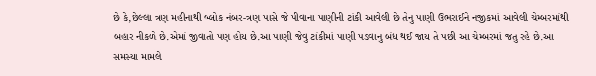છે કે,છેલ્લા ત્રણ મહીનાથી બ્લોક નંબર-ત્રણ પાસે જે પીવાના પાણીની ટાંકી આવેલી છે તેનુ પાણી ઉભરાઈને નજીકમાં આવેલી ચેમ્બરમાંથી બહાર નીકળે છે.એમાં જીવાતો પણ હોય છે.આ પાણી જેવુ ટાંકીમાં પાણી પડવાનુ બંધ થઈ જાય તે પછી આ ચેમ્બરમાં જતુ રહે છે.આ સમસ્યા મામલે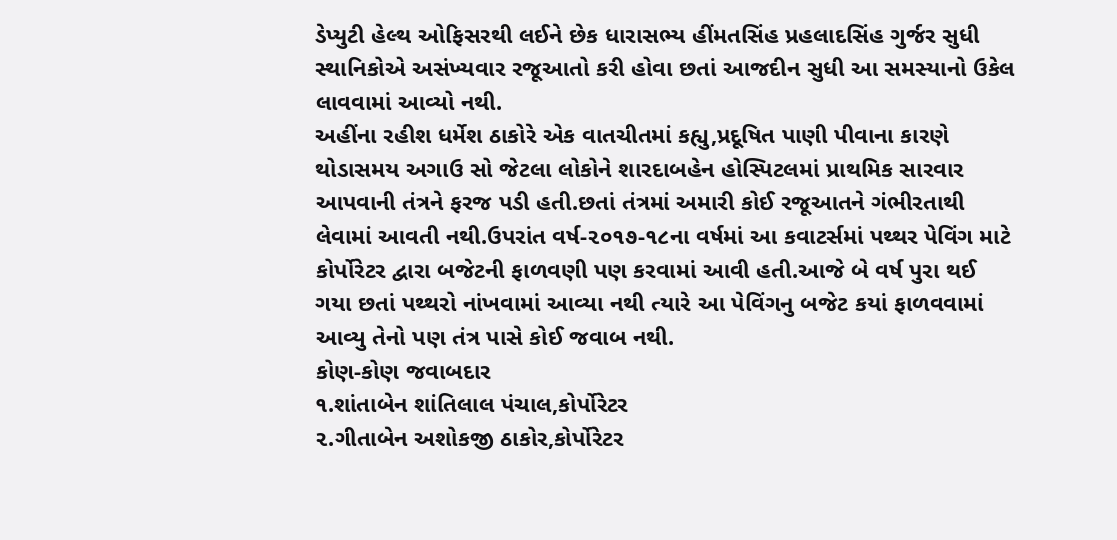ડેપ્યુટી હેલ્થ ઓફિસરથી લઈને છેક ધારાસભ્ય હીંમતસિંહ પ્રહલાદસિંહ ગુર્જર સુધી સ્થાનિકોએ અસંખ્યવાર રજૂઆતો કરી હોવા છતાં આજદીન સુધી આ સમસ્યાનો ઉકેલ લાવવામાં આવ્યો નથી.
અહીંના રહીશ ધર્મેશ ઠાકોરે એક વાતચીતમાં કહ્યુ,પ્રદૂષિત પાણી પીવાના કારણે થોડાસમય અગાઉ સો જેટલા લોકોને શારદાબહેન હોસ્પિટલમાં પ્રાથમિક સારવાર આપવાની તંત્રને ફરજ પડી હતી.છતાં તંત્રમાં અમારી કોઈ રજૂઆતને ગંભીરતાથી લેવામાં આવતી નથી.ઉપરાંત વર્ષ-૨૦૧૭-૧૮ના વર્ષમાં આ કવાટર્સમાં પથ્થર પેવિંગ માટે કોર્પોરેટર દ્વારા બજેટની ફાળવણી પણ કરવામાં આવી હતી.આજે બે વર્ષ પુરા થઈ ગયા છતાં પથ્થરો નાંખવામાં આવ્યા નથી ત્યારે આ પેવિંગનુ બજેટ કયાં ફાળવવામાં આવ્યુ તેનો પણ તંત્ર પાસે કોઈ જવાબ નથી.
કોણ-કોણ જવાબદાર
૧.શાંતાબેન શાંતિલાલ પંચાલ,કોર્પોરેટર
૨.ગીતાબેન અશોકજી ઠાકોર,કોર્પોરેટર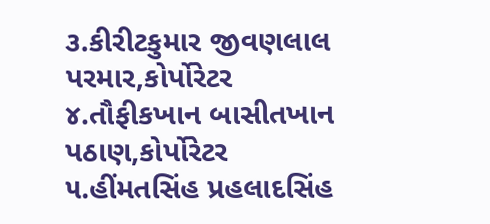૩.કીરીટકુમાર જીવણલાલ પરમાર,કોર્પોરેટર
૪.તૌફીકખાન બાસીતખાન પઠાણ,કોર્પોરેટર
૫.હીંમતસિંહ પ્રહલાદસિંહ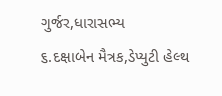ગુર્જર,ધારાસભ્ય
૬.દક્ષાબેન મૈત્રક,ડેપ્યુટી હેલ્થ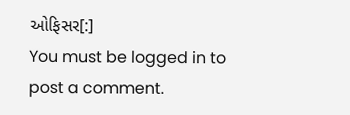ઓફિસર[:]
You must be logged in to post a comment.